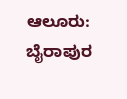ಆಲೂರು: ಬೈರಾಪುರ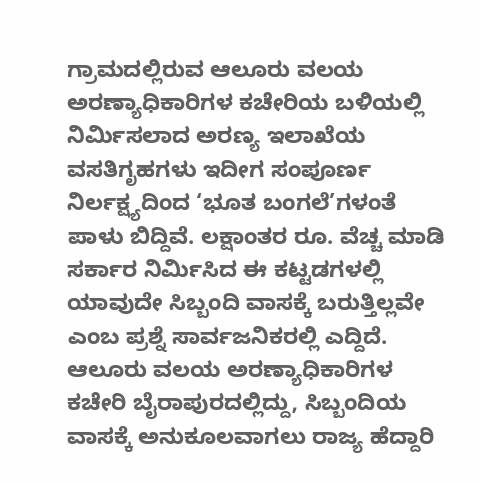ಗ್ರಾಮದಲ್ಲಿರುವ ಆಲೂರು ವಲಯ ಅರಣ್ಯಾಧಿಕಾರಿಗಳ ಕಚೇರಿಯ ಬಳಿಯಲ್ಲಿ ನಿರ್ಮಿಸಲಾದ ಅರಣ್ಯ ಇಲಾಖೆಯ ವಸತಿಗೃಹಗಳು ಇದೀಗ ಸಂಪೂರ್ಣ ನಿರ್ಲಕ್ಷ್ಯದಿಂದ ‘ಭೂತ ಬಂಗಲೆ’ಗಳಂತೆ ಪಾಳು ಬಿದ್ದಿವೆ. ಲಕ್ಷಾಂತರ ರೂ. ವೆಚ್ಚ ಮಾಡಿ ಸರ್ಕಾರ ನಿರ್ಮಿಸಿದ ಈ ಕಟ್ಟಡಗಳಲ್ಲಿ ಯಾವುದೇ ಸಿಬ್ಬಂದಿ ವಾಸಕ್ಕೆ ಬರುತ್ತಿಲ್ಲವೇ ಎಂಬ ಪ್ರಶ್ನೆ ಸಾರ್ವಜನಿಕರಲ್ಲಿ ಎದ್ದಿದೆ.
ಆಲೂರು ವಲಯ ಅರಣ್ಯಾಧಿಕಾರಿಗಳ ಕಚೇರಿ ಬೈರಾಪುರದಲ್ಲಿದ್ದು, ಸಿಬ್ಬಂದಿಯ ವಾಸಕ್ಕೆ ಅನುಕೂಲವಾಗಲು ರಾಜ್ಯ ಹೆದ್ದಾರಿ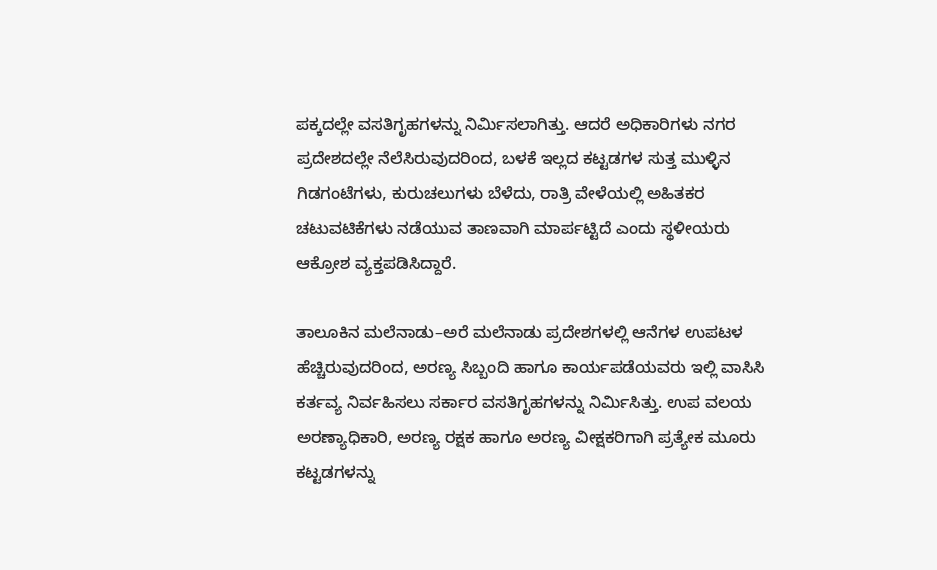ಪಕ್ಕದಲ್ಲೇ ವಸತಿಗೃಹಗಳನ್ನು ನಿರ್ಮಿಸಲಾಗಿತ್ತು. ಆದರೆ ಅಧಿಕಾರಿಗಳು ನಗರ ಪ್ರದೇಶದಲ್ಲೇ ನೆಲೆಸಿರುವುದರಿಂದ, ಬಳಕೆ ಇಲ್ಲದ ಕಟ್ಟಡಗಳ ಸುತ್ತ ಮುಳ್ಳಿನ ಗಿಡಗಂಟೆಗಳು, ಕುರುಚಲುಗಳು ಬೆಳೆದು, ರಾತ್ರಿ ವೇಳೆಯಲ್ಲಿ ಅಹಿತಕರ ಚಟುವಟಿಕೆಗಳು ನಡೆಯುವ ತಾಣವಾಗಿ ಮಾರ್ಪಟ್ಟಿದೆ ಎಂದು ಸ್ಥಳೀಯರು ಆಕ್ರೋಶ ವ್ಯಕ್ತಪಡಿಸಿದ್ದಾರೆ.

ತಾಲೂಕಿನ ಮಲೆನಾಡು–ಅರೆ ಮಲೆನಾಡು ಪ್ರದೇಶಗಳಲ್ಲಿ ಆನೆಗಳ ಉಪಟಳ ಹೆಚ್ಚಿರುವುದರಿಂದ, ಅರಣ್ಯ ಸಿಬ್ಬಂದಿ ಹಾಗೂ ಕಾರ್ಯಪಡೆಯವರು ಇಲ್ಲಿ ವಾಸಿಸಿ ಕರ್ತವ್ಯ ನಿರ್ವಹಿಸಲು ಸರ್ಕಾರ ವಸತಿಗೃಹಗಳನ್ನು ನಿರ್ಮಿಸಿತ್ತು. ಉಪ ವಲಯ ಅರಣ್ಯಾಧಿಕಾರಿ, ಅರಣ್ಯ ರಕ್ಷಕ ಹಾಗೂ ಅರಣ್ಯ ವೀಕ್ಷಕರಿಗಾಗಿ ಪ್ರತ್ಯೇಕ ಮೂರು ಕಟ್ಟಡಗಳನ್ನು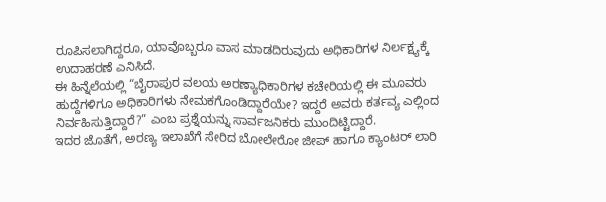ರೂಪಿಸಲಾಗಿದ್ದರೂ, ಯಾವೊಬ್ಬರೂ ವಾಸ ಮಾಡದಿರುವುದು ಅಧಿಕಾರಿಗಳ ನಿರ್ಲಕ್ಷ್ಯಕ್ಕೆ ಉದಾಹರಣೆ ಎನಿಸಿದೆ.
ಈ ಹಿನ್ನೆಲೆಯಲ್ಲಿ “ಬೈರಾಪುರ ವಲಯ ಅರಣ್ಯಾಧಿಕಾರಿಗಳ ಕಚೇರಿಯಲ್ಲಿ ಈ ಮೂವರು ಹುದ್ದೆಗಳಿಗೂ ಅಧಿಕಾರಿಗಳು ನೇಮಕಗೊಂಡಿದ್ದಾರೆಯೇ? ಇದ್ದರೆ ಅವರು ಕರ್ತವ್ಯ ಎಲ್ಲಿಂದ ನಿರ್ವಹಿಸುತ್ತಿದ್ದಾರೆ?” ಎಂಬ ಪ್ರಶ್ನೆಯನ್ನು ಸಾರ್ವಜನಿಕರು ಮುಂದಿಟ್ಟಿದ್ದಾರೆ.
ಇದರ ಜೊತೆಗೆ, ಅರಣ್ಯ ಇಲಾಖೆಗೆ ಸೇರಿದ ಬೋಲೇರೋ ಜೀಪ್ ಹಾಗೂ ಕ್ಯಾಂಟರ್ ಲಾರಿ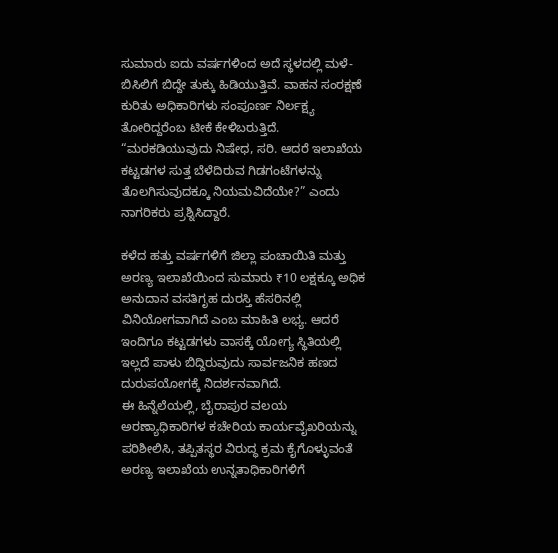ಸುಮಾರು ಐದು ವರ್ಷಗಳಿಂದ ಅದೆ ಸ್ಥಳದಲ್ಲಿ ಮಳೆ-ಬಿಸಿಲಿಗೆ ಬಿದ್ದೇ ತುಕ್ಕು ಹಿಡಿಯುತ್ತಿವೆ. ವಾಹನ ಸಂರಕ್ಷಣೆ ಕುರಿತು ಅಧಿಕಾರಿಗಳು ಸಂಪೂರ್ಣ ನಿರ್ಲಕ್ಷ್ಯ ತೋರಿದ್ದರೆಂಬ ಟೀಕೆ ಕೇಳಿಬರುತ್ತಿದೆ. “ಮರಕಡಿಯುವುದು ನಿಷೇಧ, ಸರಿ. ಆದರೆ ಇಲಾಖೆಯ ಕಟ್ಟಡಗಳ ಸುತ್ತ ಬೆಳೆದಿರುವ ಗಿಡಗಂಟೆಗಳನ್ನು ತೊಲಗಿಸುವುದಕ್ಕೂ ನಿಯಮವಿದೆಯೇ?” ಎಂದು ನಾಗರಿಕರು ಪ್ರಶ್ನಿಸಿದ್ದಾರೆ.

ಕಳೆದ ಹತ್ತು ವರ್ಷಗಳಿಗೆ ಜಿಲ್ಲಾ ಪಂಚಾಯಿತಿ ಮತ್ತು ಅರಣ್ಯ ಇಲಾಖೆಯಿಂದ ಸುಮಾರು ₹10 ಲಕ್ಷಕ್ಕೂ ಅಧಿಕ ಅನುದಾನ ವಸತಿಗೃಹ ದುರಸ್ತಿ ಹೆಸರಿನಲ್ಲಿ ವಿನಿಯೋಗವಾಗಿದೆ ಎಂಬ ಮಾಹಿತಿ ಲಭ್ಯ. ಆದರೆ ಇಂದಿಗೂ ಕಟ್ಟಡಗಳು ವಾಸಕ್ಕೆ ಯೋಗ್ಯ ಸ್ಥಿತಿಯಲ್ಲಿ ಇಲ್ಲದೆ ಪಾಳು ಬಿದ್ದಿರುವುದು ಸಾರ್ವಜನಿಕ ಹಣದ ದುರುಪಯೋಗಕ್ಕೆ ನಿದರ್ಶನವಾಗಿದೆ.
ಈ ಹಿನ್ನೆಲೆಯಲ್ಲಿ, ಬೈರಾಪುರ ವಲಯ ಅರಣ್ಯಾಧಿಕಾರಿಗಳ ಕಚೇರಿಯ ಕಾರ್ಯವೈಖರಿಯನ್ನು ಪರಿಶೀಲಿಸಿ, ತಪ್ಪಿತಸ್ಥರ ವಿರುದ್ಧ ಕ್ರಮ ಕೈಗೊಳ್ಳುವಂತೆ ಅರಣ್ಯ ಇಲಾಖೆಯ ಉನ್ನತಾಧಿಕಾರಿಗಳಿಗೆ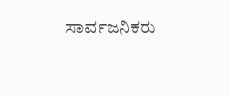ಸಾರ್ವಜನಿಕರು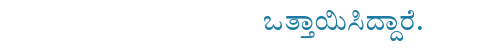ಒತ್ತಾಯಿಸಿದ್ದಾರೆ.